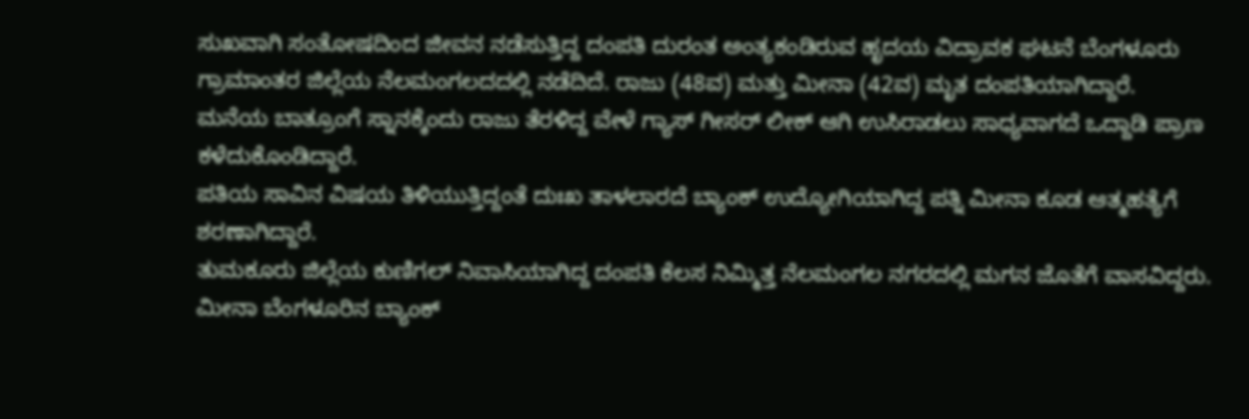ಸುಖವಾಗಿ ಸಂತೋಷದಿಂದ ಜೀವನ ನಡೆಸುತ್ತಿದ್ದ ದಂಪತಿ ದುರಂತ ಅಂತ್ಯಕಂಡಿರುವ ಹೃದಯ ವಿದ್ರಾವಕ ಘಟನೆ ಬೆಂಗಳೂರು ಗ್ರಾಮಾಂತರ ಜಿಲ್ಲೆಯ ನೆಲಮಂಗಲದದಲ್ಲಿ ನಡೆದಿದೆ. ರಾಜು (48ವ) ಮತ್ತು ಮೀನಾ (42ವ) ಮೃತ ದಂಪತಿಯಾಗಿದ್ದಾರೆ.
ಮನೆಯ ಬಾತ್ರೂಂಗೆ ಸ್ನಾನಕ್ಕೆಂದು ರಾಜು ತೆರಳಿದ್ದ ವೇಳೆ ಗ್ಯಾಸ್ ಗೀಸರ್ ಲೀಕ್ ಆಗಿ ಉಸಿರಾಡಲು ಸಾಧ್ಯವಾಗದೆ ಒದ್ದಾಡಿ ಪ್ರಾಣ ಕಳೆದುಕೊಂಡಿದ್ದಾರೆ.
ಪತಿಯ ಸಾವಿನ ವಿಷಯ ತಿಳಿಯುತ್ತಿದ್ದಂತೆ ದುಃಖ ತಾಳಲಾರದೆ ಬ್ಯಾಂಕ್ ಉದ್ಯೋಗಿಯಾಗಿದ್ದ ಪತ್ನಿ ಮೀನಾ ಕೂಡ ಆತ್ಮಹತ್ಯೆಗೆ ಶರಣಾಗಿದ್ದಾರೆ.
ತುಮಕೂರು ಜಿಲ್ಲೆಯ ಕುಣಿಗಲ್ ನಿವಾಸಿಯಾಗಿದ್ದ ದಂಪತಿ ಕೆಲಸ ನಿಮ್ಮಿತ್ತ ನೆಲಮಂಗಲ ನಗರದಲ್ಲಿ ಮಗನ ಜೊತೆಗೆ ವಾಸವಿದ್ದರು. ಮೀನಾ ಬೆಂಗಳೂರಿನ ಬ್ಯಾಂಕ್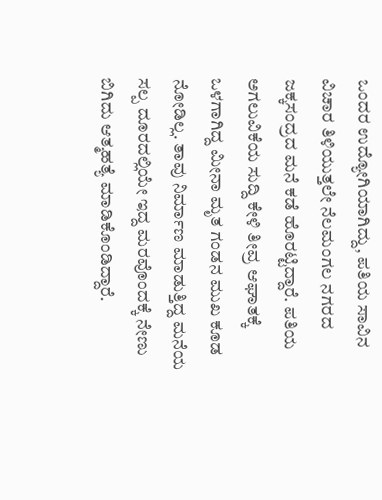ಒಂದರ ಉದ್ಯೋಗಿಯಾಗಿದ್ದು, ಪತಿಯ ಸಾವಿನ ವಿಚಾರ ತಿಳಿಯುತ್ತಲೇ ನೆಲಮಂಗಲ ನಗರದ ಜಕ್ಕಸಂದ್ರದ ಮನೆ ಕಡೆ ಹೊರಟ್ಟಿದ್ದಾರೆ. ಪತಿಯ ಅಗಲುವಿಕೆಯ ಸುದ್ದಿ ಕೇಳಿ ತೀವ್ರ ಆಘಾತಕ್ಕೆ ಒಳಗಾಗಿದ್ದ ಮೀನಾ ಮೃತ ಗಂಡನ ಮುಖ ಕೂಡ ನೋಡಿಲ್ಲ. ತಾವು ನಿರ್ಮಾಣ ಮಾಡುತ್ತಿದ್ದ ಮನೆಯ ಸಲ್ಪ ದೂರದಲ್ಲಿಯೇ ಇದ್ದ ಮರವೊಂದಕ್ಕೆ ನೇಣು ಬಿಗಿದು ಆತ್ಮಹತ್ಯೆ ಮಾಡಿಕೊಂಡಿದ್ದಾರೆ.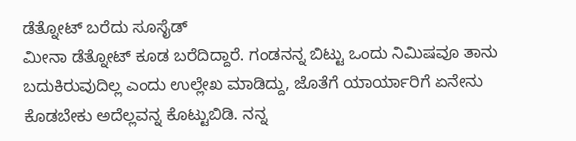ಡೆತ್ನೋಟ್ ಬರೆದು ಸೂಸೈಡ್
ಮೀನಾ ಡೆತ್ನೋಟ್ ಕೂಡ ಬರೆದಿದ್ದಾರೆ. ಗಂಡನನ್ನ ಬಿಟ್ಟು ಒಂದು ನಿಮಿಷವೂ ತಾನು ಬದುಕಿರುವುದಿಲ್ಲ ಎಂದು ಉಲ್ಲೇಖ ಮಾಡಿದ್ದು, ಜೊತೆಗೆ ಯಾರ್ಯಾರಿಗೆ ಏನೇನು ಕೊಡಬೇಕು ಅದೆಲ್ಲವನ್ನ ಕೊಟ್ಟುಬಿಡಿ. ನನ್ನ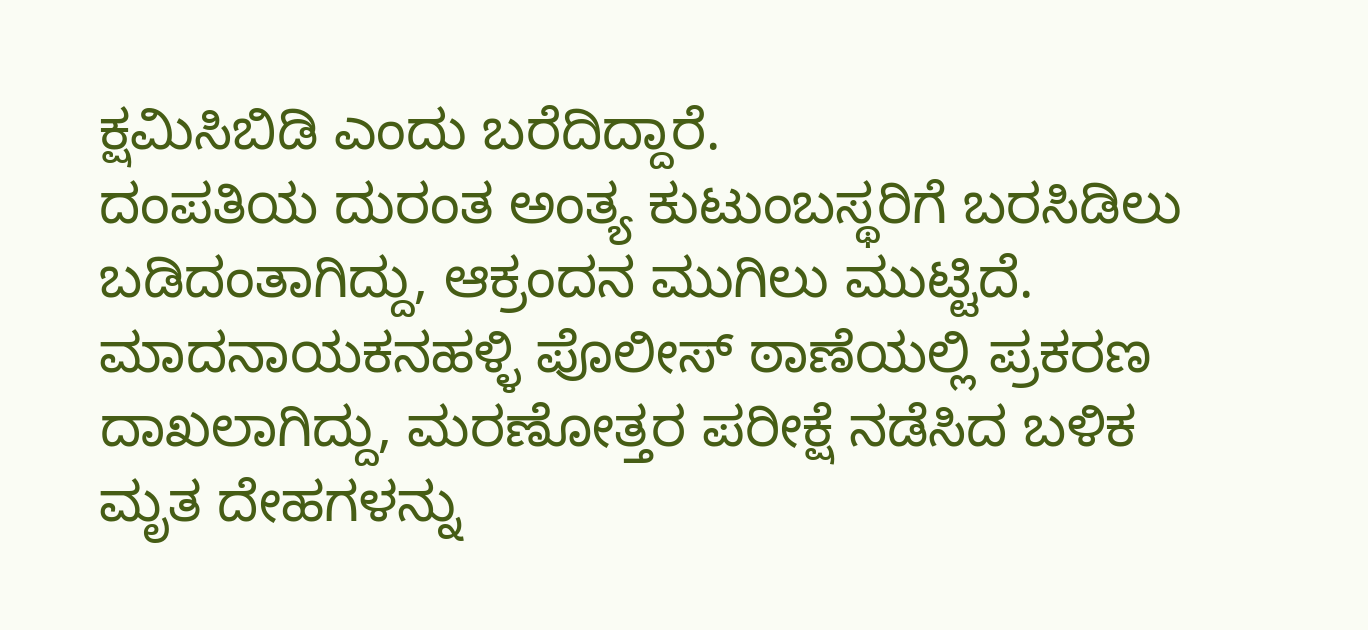ಕ್ಷಮಿಸಿಬಿಡಿ ಎಂದು ಬರೆದಿದ್ದಾರೆ.
ದಂಪತಿಯ ದುರಂತ ಅಂತ್ಯ ಕುಟುಂಬಸ್ಥರಿಗೆ ಬರಸಿಡಿಲು ಬಡಿದಂತಾಗಿದ್ದು, ಆಕ್ರಂದನ ಮುಗಿಲು ಮುಟ್ಟಿದೆ. ಮಾದನಾಯಕನಹಳ್ಳಿ ಪೊಲೀಸ್ ಠಾಣೆಯಲ್ಲಿ ಪ್ರಕರಣ ದಾಖಲಾಗಿದ್ದು, ಮರಣೋತ್ತರ ಪರೀಕ್ಷೆ ನಡೆಸಿದ ಬಳಿಕ ಮೃತ ದೇಹಗಳನ್ನು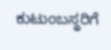ಕುಟುಂಬಸ್ಥರಿಗೆ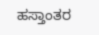ಹಸ್ತಾಂತರ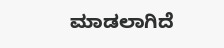ಮಾಡಲಾಗಿದೆ